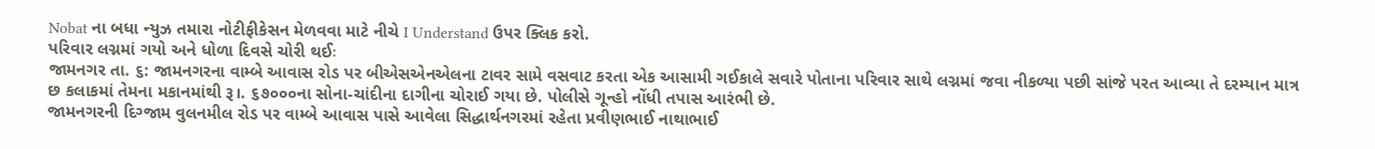Nobat ના બધા ન્યુઝ તમારા નોટીફીકેસન મેળવવા માટે નીચે I Understand ઉપર ક્લિક કરો.
પરિવાર લગ્નમાં ગયો અને ધોળા દિવસે ચોરી થઈઃ
જામનગર તા. ૬: જામનગરના વામ્બે આવાસ રોડ પર બીએસએનએલના ટાવર સામે વસવાટ કરતા એક આસામી ગઈકાલે સવારે પોતાના પરિવાર સાથે લગ્નમાં જવા નીકળ્યા પછી સાંજે પરત આવ્યા તે દરમ્યાન માત્ર છ કલાકમાં તેમના મકાનમાંથી રૂ।. ૬૭૦૦૦ના સોના-ચાંદીના દાગીના ચોરાઈ ગયા છે. પોલીસે ગૂન્હો નોંધી તપાસ આરંભી છે.
જામનગરની દિગ્જામ વુલનમીલ રોડ પર વામ્બે આવાસ પાસે આવેલા સિદ્ધાર્થનગરમાં રહેતા પ્રવીણભાઈ નાથાભાઈ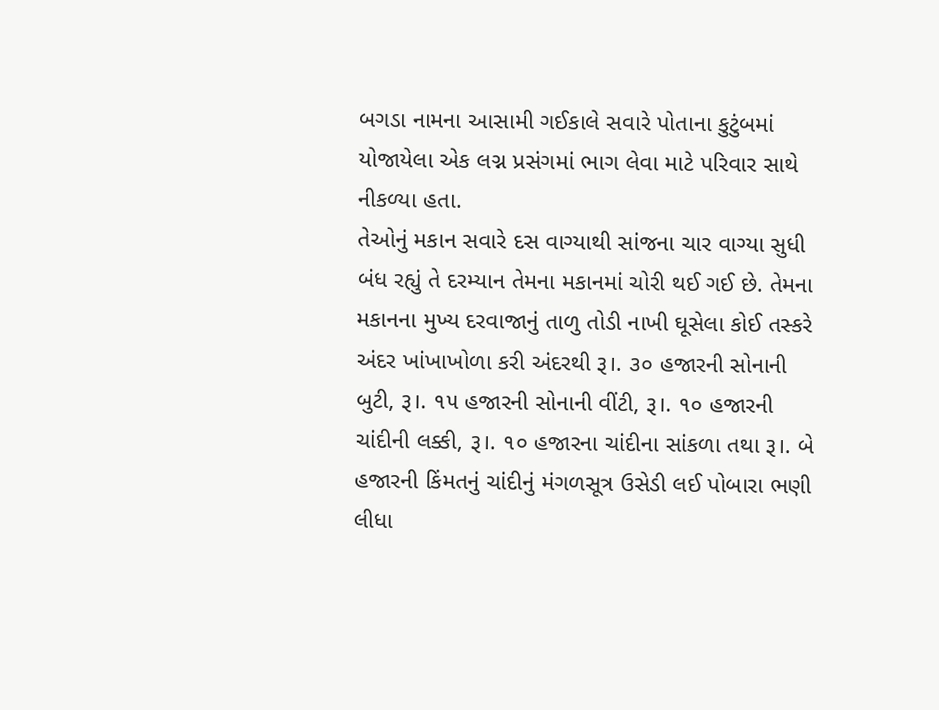બગડા નામના આસામી ગઈકાલે સવારે પોતાના કુટુંબમાં યોજાયેલા એક લગ્ન પ્રસંગમાં ભાગ લેવા માટે પરિવાર સાથે નીકળ્યા હતા.
તેઓનું મકાન સવારે દસ વાગ્યાથી સાંજના ચાર વાગ્યા સુધી બંધ રહ્યું તે દરમ્યાન તેમના મકાનમાં ચોરી થઈ ગઈ છે. તેમના મકાનના મુખ્ય દરવાજાનું તાળુ તોડી નાખી ઘૂસેલા કોઈ તસ્કરે અંદર ખાંખાખોળા કરી અંદરથી રૂ।. ૩૦ હજારની સોનાની બુટી, રૂ।. ૧૫ હજારની સોનાની વીંટી, રૂ।. ૧૦ હજારની ચાંદીની લક્કી, રૂ।. ૧૦ હજારના ચાંદીના સાંકળા તથા રૂ।. બે હજારની કિંમતનું ચાંદીનું મંગળસૂત્ર ઉસેડી લઈ પોબારા ભણી લીધા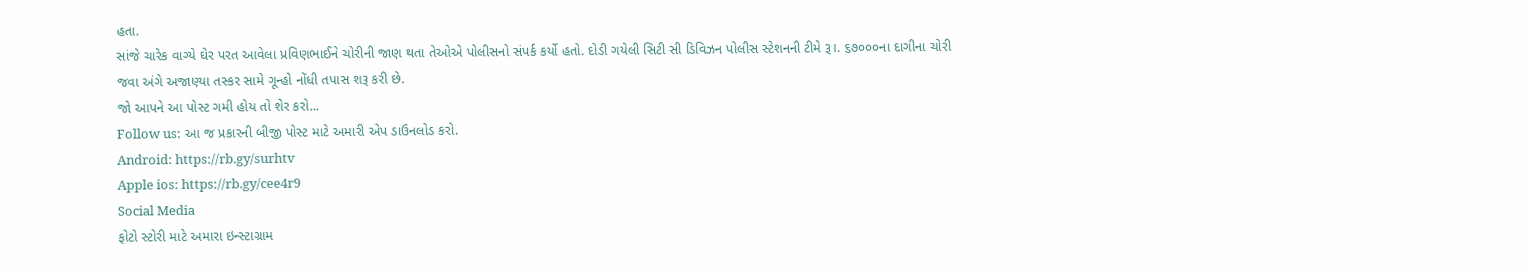હતા.
સાંજે ચારેક વાગ્યે ઘેર પરત આવેલા પ્રવિણભાઈને ચોરીની જાણ થતા તેઓએ પોલીસનો સંપર્ક કર્યો હતો. દોડી ગયેલી સિટી સી ડિવિઝન પોલીસ સ્ટેશનની ટીમે રૂ।. ૬૭૦૦૦ના દાગીના ચોરી જવા અંગે અજાણ્યા તસ્કર સામે ગૂન્હો નોંધી તપાસ શરૂ કરી છે.
જો આપને આ પોસ્ટ ગમી હોય તો શેર કરો...
Follow us: આ જ પ્રકારની બીજી પોસ્ટ માટે અમારી એપ ડાઉનલોડ કરો.
Android: https://rb.gy/surhtv
Apple ios: https://rb.gy/cee4r9
Social Media
ફોટો સ્ટોરી માટે અમારા ઇન્સ્ટાગ્રામ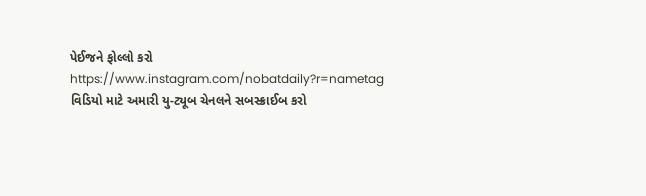પેઈજને ફોલ્લો કરો
https://www.instagram.com/nobatdaily?r=nametag
વિડિયો માટે અમારી યુ-ટ્યૂબ ચેનલને સબસ્ક્રાઈબ કરો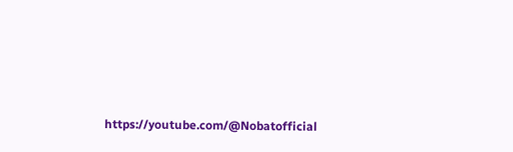https://youtube.com/@Nobatofficial